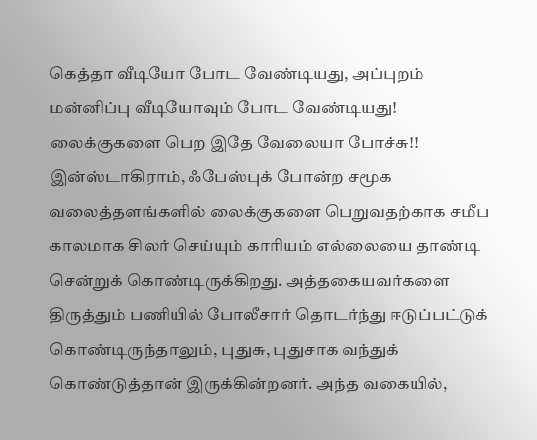கெத்தா வீடியோ போட வேண்டியது, அப்புறம் மன்னிப்பு வீடியோவும் போட வேண்டியது! லைக்குகளை பெற இதே வேலையா போச்சு!!
இன்ஸ்டாகிராம், ஃபேஸ்புக் போன்ற சமூக வலைத்தளங்களில் லைக்குகளை பெறுவதற்காக சமீப காலமாக சிலர் செய்யும் காரியம் எல்லையை தாண்டி சென்றுக் கொண்டிருக்கிறது. அத்தகையவர்களை திருத்தும் பணியில் போலீசார் தொடர்ந்து ஈடுப்பட்டுக் கொண்டிருந்தாலும், புதுசு, புதுசாக வந்துக் கொண்டுத்தான் இருக்கின்றனர். அந்த வகையில்,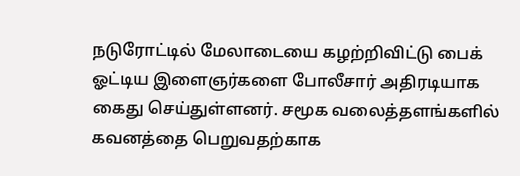நடுரோட்டில் மேலாடையை கழற்றிவிட்டு பைக் ஓட்டிய இளைஞர்களை போலீசார் அதிரடியாக கைது செய்துள்ளனர். சமூக வலைத்தளங்களில் கவனத்தை பெறுவதற்காக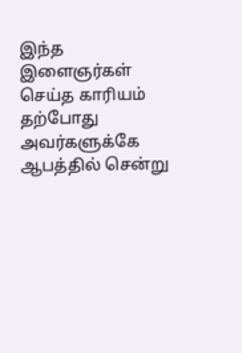இந்த இளைஞர்கள் செய்த காரியம் தற்போது அவர்களுக்கே ஆபத்தில் சென்று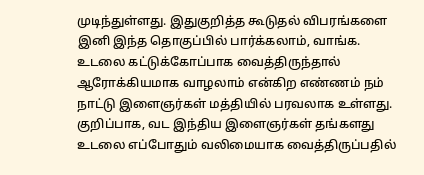முடிந்துள்ளது. இதுகுறித்த கூடுதல் விபரங்களை இனி இந்த தொகுப்பில் பார்க்கலாம், வாங்க.
உடலை கட்டுக்கோப்பாக வைத்திருந்தால் ஆரோக்கியமாக வாழலாம் என்கிற எண்ணம் நம் நாட்டு இளைஞர்கள் மத்தியில் பரவலாக உள்ளது. குறிப்பாக, வட இந்திய இளைஞர்கள் தங்களது உடலை எப்போதும் வலிமையாக வைத்திருப்பதில்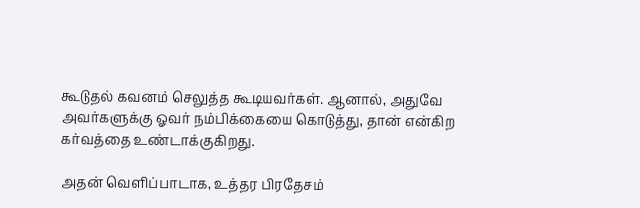கூடுதல் கவனம் செலுத்த கூடியவர்கள். ஆனால், அதுவே அவர்களுக்கு ஓவர் நம்பிக்கையை கொடுத்து, தான் என்கிற கர்வத்தை உண்டாக்குகிறது.

அதன் வெளிப்பாடாக, உத்தர பிரதேசம்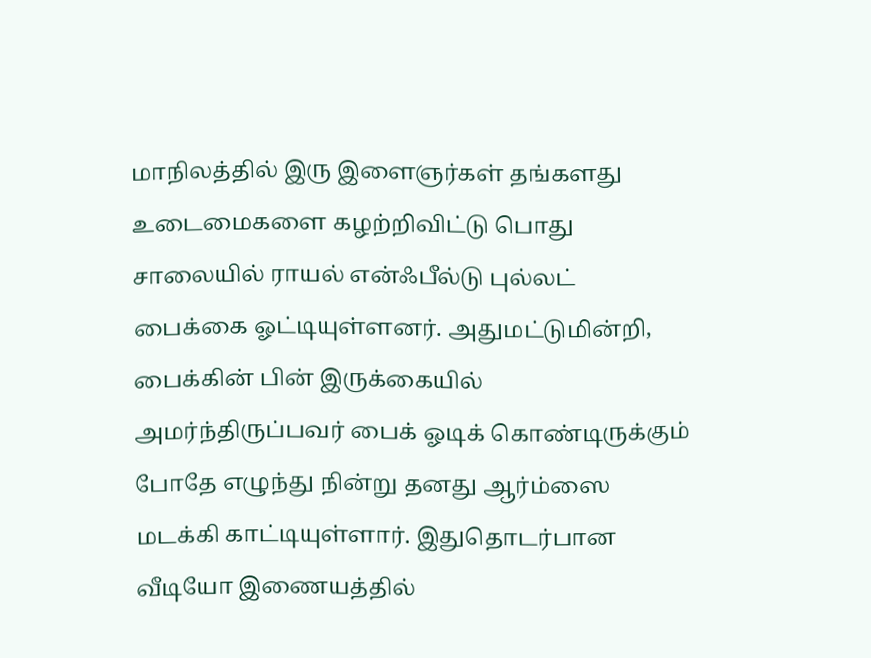மாநிலத்தில் இரு இளைஞர்கள் தங்களது உடைமைகளை கழற்றிவிட்டு பொது சாலையில் ராயல் என்ஃபீல்டு புல்லட் பைக்கை ஓட்டியுள்ளனர். அதுமட்டுமின்றி, பைக்கின் பின் இருக்கையில் அமர்ந்திருப்பவர் பைக் ஓடிக் கொண்டிருக்கும் போதே எழுந்து நின்று தனது ஆர்ம்ஸை மடக்கி காட்டியுள்ளார். இதுதொடர்பான வீடியோ இணையத்தில்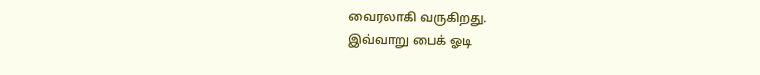வைரலாகி வருகிறது.
இவ்வாறு பைக் ஓடி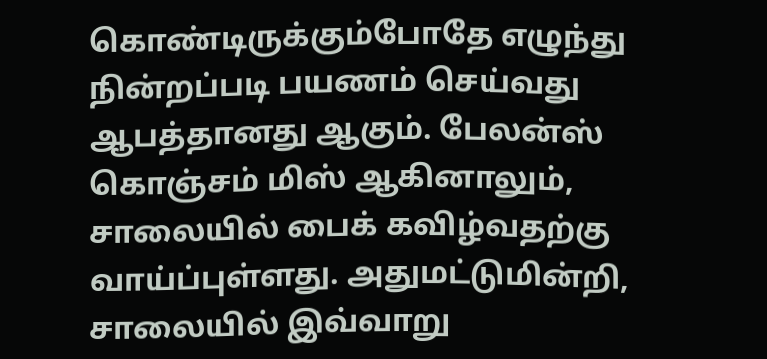கொண்டிருக்கும்போதே எழுந்து நின்றப்படி பயணம் செய்வது ஆபத்தானது ஆகும். பேலன்ஸ் கொஞ்சம் மிஸ் ஆகினாலும், சாலையில் பைக் கவிழ்வதற்கு வாய்ப்புள்ளது. அதுமட்டுமின்றி, சாலையில் இவ்வாறு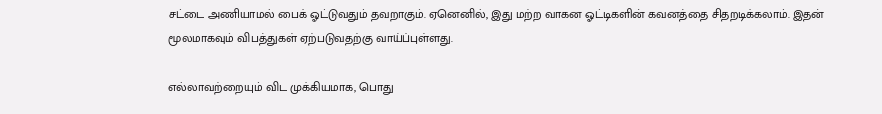சட்டை அணியாமல் பைக் ஓட்டுவதும் தவறாகும். ஏனெனில், இது மற்ற வாகன ஓட்டிகளின் கவனத்தை சிதறடிக்கலாம். இதன் மூலமாகவும் விபத்துகள் ஏற்படுவதற்கு வாய்ப்புள்ளது.

எல்லாவற்றையும் விட முக்கியமாக, பொது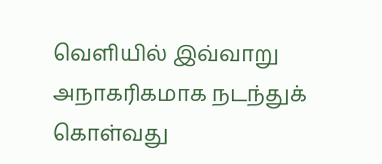வெளியில் இவ்வாறு அநாகரிகமாக நடந்துக் கொள்வது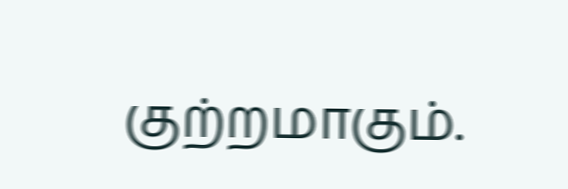குற்றமாகும்.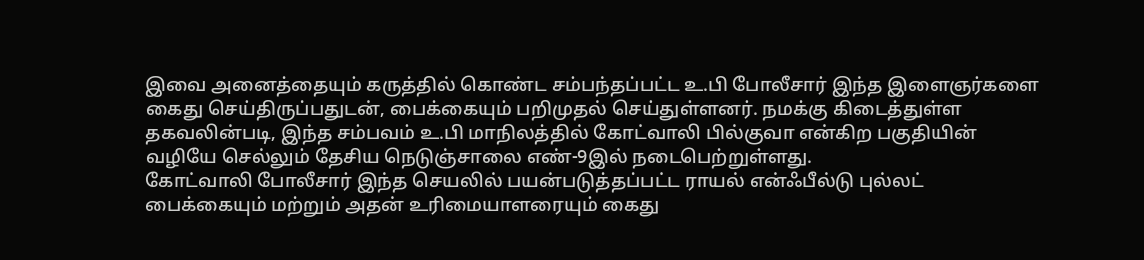இவை அனைத்தையும் கருத்தில் கொண்ட சம்பந்தப்பட்ட உ.பி போலீசார் இந்த இளைஞர்களை கைது செய்திருப்பதுடன், பைக்கையும் பறிமுதல் செய்துள்ளனர். நமக்கு கிடைத்துள்ள தகவலின்படி, இந்த சம்பவம் உ.பி மாநிலத்தில் கோட்வாலி பில்குவா என்கிற பகுதியின் வழியே செல்லும் தேசிய நெடுஞ்சாலை எண்-9இல் நடைபெற்றுள்ளது.
கோட்வாலி போலீசார் இந்த செயலில் பயன்படுத்தப்பட்ட ராயல் என்ஃபீல்டு புல்லட் பைக்கையும் மற்றும் அதன் உரிமையாளரையும் கைது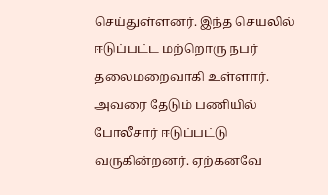செய்துள்ளனர். இந்த செயலில் ஈடுப்பட்ட மற்றொரு நபர் தலைமறைவாகி உள்ளார். அவரை தேடும் பணியில் போலீசார் ஈடுப்பட்டு வருகின்றனர். ஏற்கனவே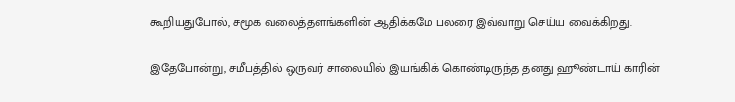கூறியதுபோல், சமூக வலைத்தளங்களின் ஆதிக்கமே பலரை இவ்வாறு செய்ய வைக்கிறது.

இதேபோன்று, சமீபத்தில் ஒருவர் சாலையில் இயங்கிக் கொண்டிருந்த தனது ஹூண்டாய் காரின்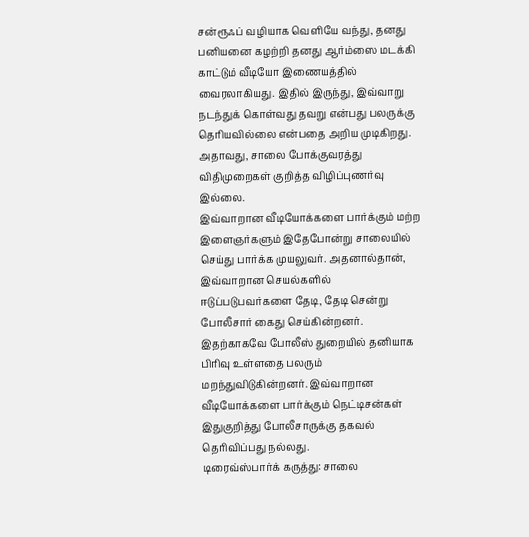சன்ரூஃப் வழியாக வெளியே வந்து, தனது பனியனை கழற்றி தனது ஆர்ம்ஸை மடக்கி காட்டும் வீடியோ இணையத்தில் வைரலாகியது. இதில் இருந்து, இவ்வாறு நடந்துக் கொள்வது தவறு என்பது பலருக்கு தெரியவில்லை என்பதை அறிய முடிகிறது. அதாவது, சாலை போக்குவரத்து விதிமுறைகள் குறித்த விழிப்புணர்வு இல்லை.
இவ்வாறான வீடியோக்களை பார்க்கும் மற்ற இளைஞர்களும் இதேபோன்று சாலையில் செய்து பார்க்க முயலுவர். அதனால்தான், இவ்வாறான செயல்களில் ஈடுப்படுபவர்களை தேடி, தேடி சென்று போலீசார் கைது செய்கின்றனர். இதற்காகவே போலீஸ் துறையில் தனியாக பிரிவு உள்ளதை பலரும் மறந்துவிடுகின்றனர். இவ்வாறான வீடியோக்களை பார்க்கும் நெட்டிசன்கள் இதுகுறித்து போலீசாருக்கு தகவல் தெரிவிப்பது நல்லது.
டிரைவ்ஸ்பார்க் கருத்து: சாலை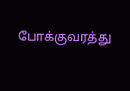போக்குவரத்து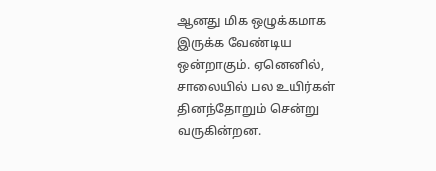ஆனது மிக ஒழுக்கமாக இருக்க வேண்டிய ஒன்றாகும். ஏனெனில், சாலையில் பல உயிர்கள் தினந்தோறும் சென்று வருகின்றன.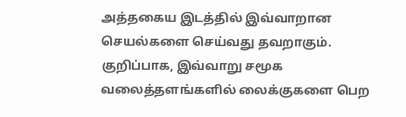அத்தகைய இடத்தில் இவ்வாறான செயல்களை செய்வது தவறாகும். குறிப்பாக, இவ்வாறு சமூக வலைத்தளங்களில் லைக்குகளை பெற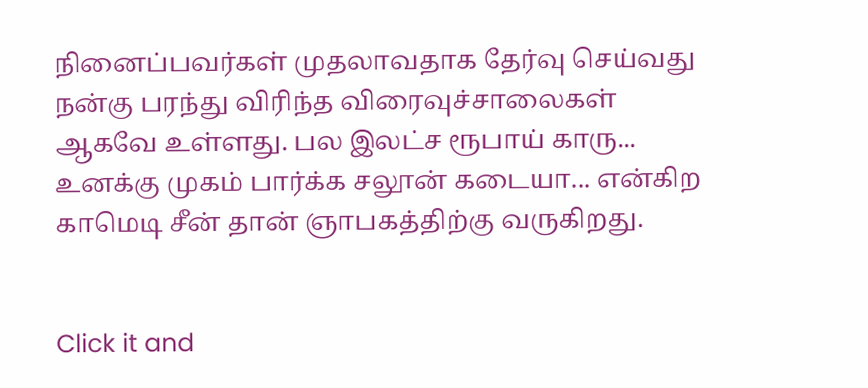நினைப்பவர்கள் முதலாவதாக தேர்வு செய்வது நன்கு பரந்து விரிந்த விரைவுச்சாலைகள் ஆகவே உள்ளது. பல இலட்ச ரூபாய் காரு... உனக்கு முகம் பார்க்க சலூன் கடையா... என்கிற காமெடி சீன் தான் ஞாபகத்திற்கு வருகிறது.


Click it and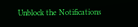Unblock the Notifications